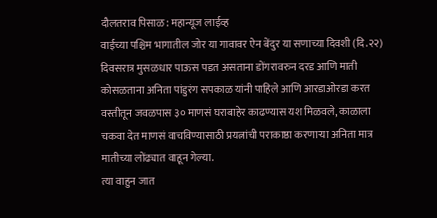दौलतराव पिसाळ: महान्यूज लाईव्ह
वाईच्या पश्चिम भागातील जोर या गावावर ऐन बेंदुर या सणाच्या दिवशी (दि.२२) दिवसरात्र मुसळधार पाऊस पडत असताना डोंगरावरुन दरड आणि माती कोसळताना अनिता पांडुरंग सपकाळ यांनी पाहिले आणि आरडाओरडा करत वस्तीतून जवळपास ३० माणसं घराबाहेर काढण्यास यश मिळवले, काळाला चकवा देत माणसं वाचविण्यासाठी प्रयत्नांची पराकाष्ठा करणाऱ्या अनिता मात्र मातीच्या लोंढ्यात वाहून गेल्या.
त्या वाहुन जात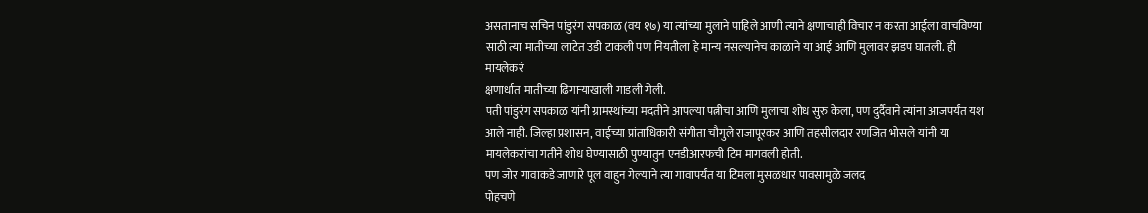असतानाच सचिन पांडुरंग सपकाळ (वय १७) या त्यांच्या मुलाने पाहिले आणी त्याने क्षणाचाही विचार न करता आईला वाचविण्या साठी त्या मातीच्या लाटेत उडी टाकली पण नियतीला हे मान्य नसल्यानेच काळाने या आई आणि मुलावर झडप घातली. ही मायलेकरं
क्षणार्धात मातीच्या ढिगाऱ्याखाली गाडली गेली.
पती पांडुरंग सपकाळ यांनी ग्रामस्थांच्या मदतीने आपल्या पत्नीचा आणि मुलाचा शोध सुरु केला, पण दुर्दैवाने त्यांना आजपर्यंत यश आले नाही. जिल्हा प्रशासन, वाईच्या प्रांताधिकारी संगीता चौगुले राजापूरकर आणि तहसीलदार रणजित भोसले यांनी या मायलेकरांचा गतीने शोध घेण्यासाठी पुण्यातुन एनडीआरफची टिम मागवली होती.
पण जोर गावाकडे जाणारे पूल वाहुन गेल्याने त्या गावापर्यंत या टिमला मुसळधार पावसामुळे जलद
पोहचणे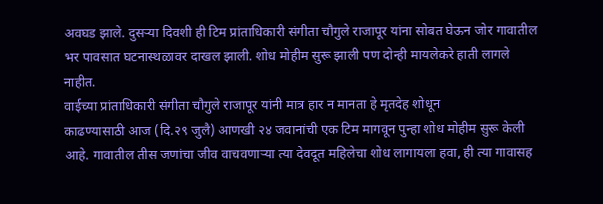अवघड झाले. दुसऱ्या दिवशी ही टिम प्रांताधिकारी संगीता चौगुले राजापूर यांना सोबत घेऊन जोर गावातील भर पावसात घटनास्थळावर दाखल झाली. शोध मोहीम सुरू झाली पण दोन्ही मायलेकरे हाती लागले नाहीत.
वाईच्या प्रांताधिकारी संगीता चौगुले राजापूर यांनी मात्र हार न मानता हे मृतदेह शोधून
काढण्यासाठी आज (दि.२९ जुलै) आणखी २४ जवानांची एक टिम मागवून पुन्हा शोध मोहीम सुरू केली आहे. गावातील तीस जणांचा जीव वाचवणाऱ्या त्या देवदूत महिलेचा शोध लागायला हवा, ही त्या गावासह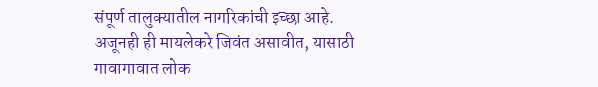संपूर्ण तालुक्यातील नागरिकांची इच्छा आहे. अजूनही ही मायलेकरे जिवंत असावीत, यासाठी गावागावात लोक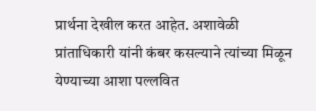प्रार्थना देखील करत आहेत. अशावेळी प्रांताधिकारी यांनी कंबर कसल्याने त्यांच्या मिळून येण्याच्या आशा पल्लवित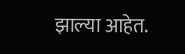झाल्या आहेत.